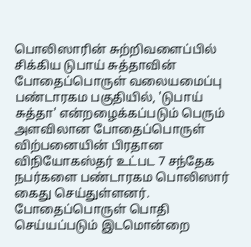பொலிஸாரின் சுற்றிவளைப்பில் சிக்கிய டுபாய் சுத்தாவின் போதைப்பொருள் வலையமைப்பு
பண்டாரகம பகுதியில், 'டுபாய் சுத்தா' என்றழைக்கப்படும் பெரும் அளவிலான போதைப்பொருள் விற்பனையின் பிரதான விநியோகஸ்தர் உட்பட 7 சந்தேக நபர்களை பண்டாரகம பொலிஸார் கைது செய்துள்ளனர்.
போதைப்பொருள் பொதி செய்யப்படும் இடமொன்றை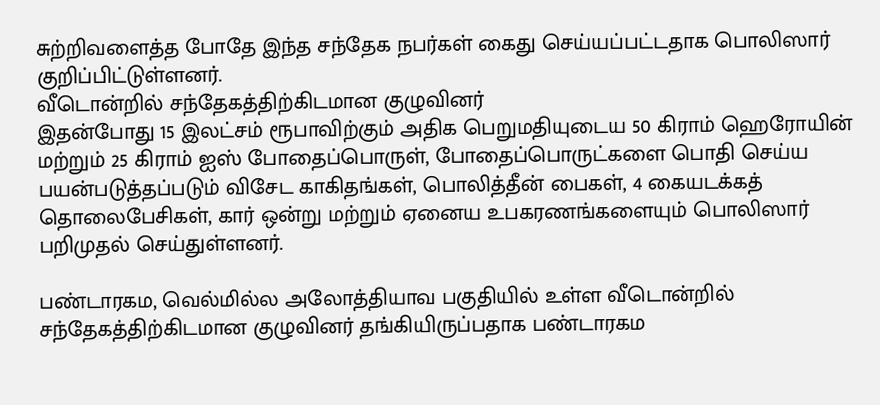சுற்றிவளைத்த போதே இந்த சந்தேக நபர்கள் கைது செய்யப்பட்டதாக பொலிஸார் குறிப்பிட்டுள்ளனர்.
வீடொன்றில் சந்தேகத்திற்கிடமான குழுவினர்
இதன்போது 15 இலட்சம் ரூபாவிற்கும் அதிக பெறுமதியுடைய 50 கிராம் ஹெரோயின் மற்றும் 25 கிராம் ஐஸ் போதைப்பொருள், போதைப்பொருட்களை பொதி செய்ய பயன்படுத்தப்படும் விசேட காகிதங்கள், பொலித்தீன் பைகள், 4 கையடக்கத் தொலைபேசிகள், கார் ஒன்று மற்றும் ஏனைய உபகரணங்களையும் பொலிஸார் பறிமுதல் செய்துள்ளனர்.

பண்டாரகம, வெல்மில்ல அலோத்தியாவ பகுதியில் உள்ள வீடொன்றில் சந்தேகத்திற்கிடமான குழுவினர் தங்கியிருப்பதாக பண்டாரகம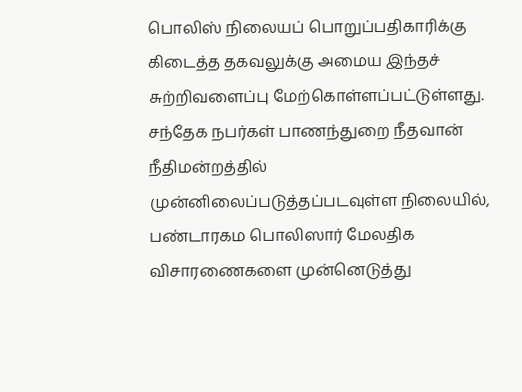பொலிஸ் நிலையப் பொறுப்பதிகாரிக்கு கிடைத்த தகவலுக்கு அமைய இந்தச் சுற்றிவளைப்பு மேற்கொள்ளப்பட்டுள்ளது.
சந்தேக நபர்கள் பாணந்துறை நீதவான் நீதிமன்றத்தில் முன்னிலைப்படுத்தப்படவுள்ள நிலையில், பண்டாரகம பொலிஸார் மேலதிக விசாரணைகளை முன்னெடுத்து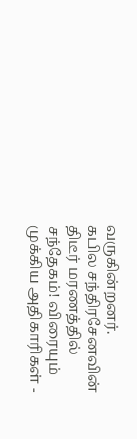வருகின்றனர்.
கபில சந்திரசேனவின் திடீர் மரணத்தில் சந்தேகம்! விரையும் முக்கிய அதிகாரிகள் -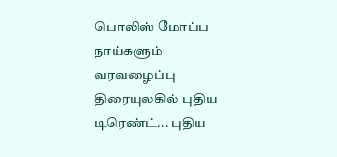பொலிஸ் மோப்ப நாய்களும் வரவழைப்பு
திரையுலகில் புதிய டிரெண்ட்... புதிய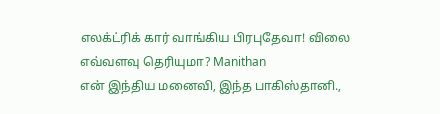எலக்ட்ரிக் கார் வாங்கிய பிரபுதேவா! விலை எவ்வளவு தெரியுமா? Manithan
என் இந்திய மனைவி, இந்த பாகிஸ்தானி.,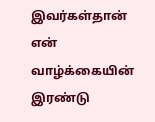இவர்கள்தான் என் வாழ்க்கையின் இரண்டு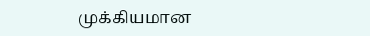முக்கியமான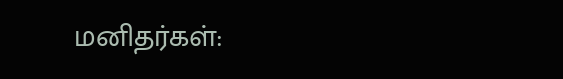மனிதர்கள்: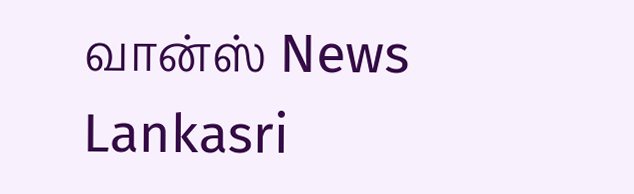வான்ஸ் News Lankasri